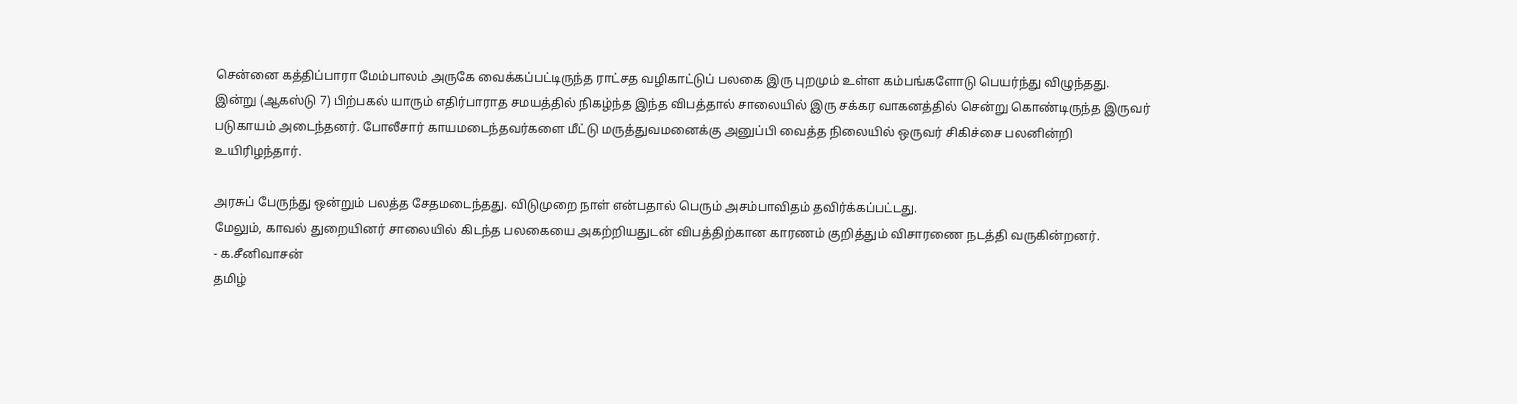சென்னை கத்திப்பாரா மேம்பாலம் அருகே வைக்கப்பட்டிருந்த ராட்சத வழிகாட்டுப் பலகை இரு புறமும் உள்ள கம்பங்களோடு பெயர்ந்து விழுந்தது.
இன்று (ஆகஸ்டு 7) பிற்பகல் யாரும் எதிர்பாராத சமயத்தில் நிகழ்ந்த இந்த விபத்தால் சாலையில் இரு சக்கர வாகனத்தில் சென்று கொண்டிருந்த இருவர் படுகாயம் அடைந்தனர். போலீசார் காயமடைந்தவர்களை மீட்டு மருத்துவமனைக்கு அனுப்பி வைத்த நிலையில் ஒருவர் சிகிச்சை பலனின்றி உயிரிழந்தார்.

அரசுப் பேருந்து ஒன்றும் பலத்த சேதமடைந்தது. விடுமுறை நாள் என்பதால் பெரும் அசம்பாவிதம் தவிர்க்கப்பட்டது.
மேலும், காவல் துறையினர் சாலையில் கிடந்த பலகையை அகற்றியதுடன் விபத்திற்கான காரணம் குறித்தும் விசாரணை நடத்தி வருகின்றனர்.
- க.சீனிவாசன்
தமிழ்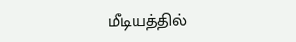மீடியத்தில்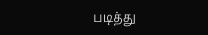படித்து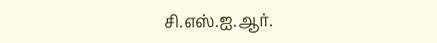சி.எஸ்.ஐ.ஆர்.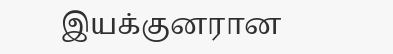இயக்குனரான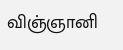விஞ்ஞானி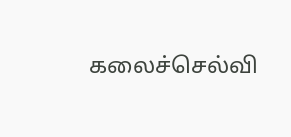கலைச்செல்வி